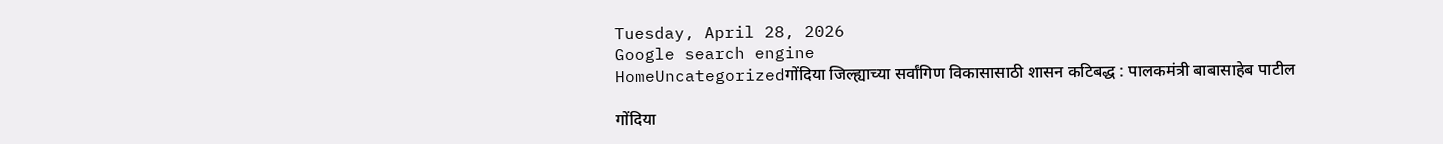Tuesday, April 28, 2026
Google search engine
HomeUncategorizedगोंदिया जिल्ह्याच्या सर्वांगिण विकासासाठी शासन कटिबद्ध : पालकमंत्री बाबासाहेब पाटील

गोंदिया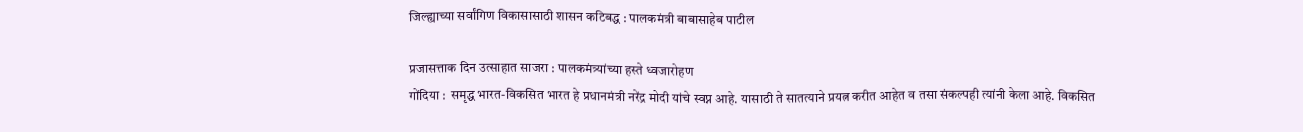जिल्ह्याच्या सर्वांगिण विकासासाठी शासन कटिबद्ध : पालकमंत्री बाबासाहेब पाटील

प्रजासत्ताक दिन उत्साहात साजरा : पालकमंत्र्यांच्या हस्ते ध्वजारोहण
गोंदिया :  समृद्ध भारत-विकसित भारत हे प्रधानमंत्री नरेंद्र मोदी यांचे स्वप्न आहे. यासाठी ते सातत्याने प्रयत्न करीत आहेत व तसा संकल्पही त्यांनी केला आहे. विकसित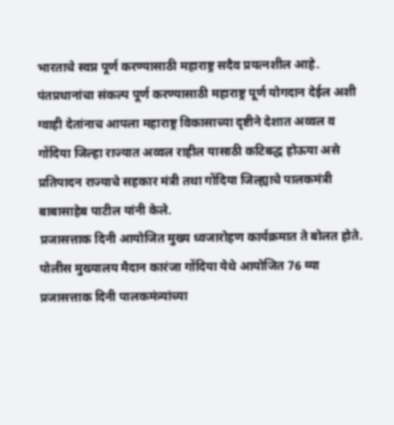भारताचे स्वप्न पूर्ण करण्यासाठी महाराष्ट्र सदैव प्रयत्नशील आहे. पंतप्रधानांचा संकल्प पूर्ण करण्यासाठी महाराष्ट्र पूर्ण योगदान देईल अशी ग्वाही देतांनाच आपला महाराष्ट्र विकासाच्या दृष्टीने देशात अव्वल व गोंदिया जिल्हा राज्यात अव्वल राहील यासाठी कटिबद्ध होऊया असे प्रतिपादन राज्याचे सहकार मंत्री तथा गोंदिया जिल्ह्याचे पालकमंत्री बाबासाहेब पाटील यांनी केले.
प्रजासत्ताक दिनी आयोजित मुख्य ध्वजारोहण कार्यक्रमात ते बोलत होते. पोलीस मुख्यालय मैदान कारंजा गोंदिया येथे आयोजित 76 व्या प्रजासत्ताक दिनी पालकमंत्र्यांच्या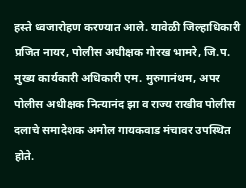हस्ते ध्वजारोहण करण्यात आले. यावेळी जिल्हाधिकारी प्रजित नायर, पोलीस अधीक्षक गोरख भामरे, जि.प. मुख्य कार्यकारी अधिकारी एम. मुरुगानंथम, अपर पोलीस अधीक्षक नित्यानंद झा व राज्य राखीव पोलीस दलाचे समादेशक अमोल गायकवाड मंचावर उपस्थित होते.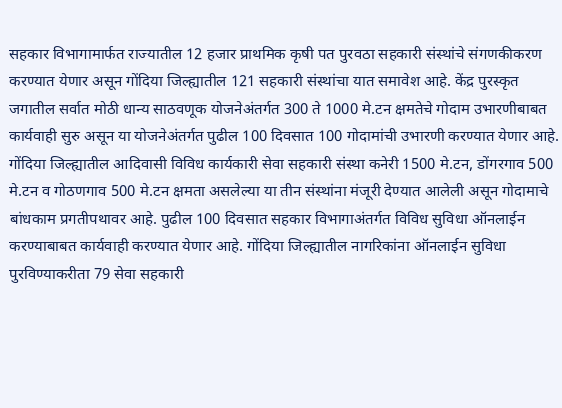सहकार विभागामार्फत राज्यातील 12 हजार प्राथमिक कृषी पत पुरवठा सहकारी संस्थांचे संगणकीकरण करण्यात येणार असून गोंदिया जिल्ह्यातील 121 सहकारी संस्थांचा यात समावेश आहे. केंद्र पुरस्कृत जगातील सर्वात मोठी धान्य साठवणूक योजनेअंतर्गत 300 ते 1000 मे.टन क्षमतेचे गोदाम उभारणीबाबत कार्यवाही सुरु असून या योजनेअंतर्गत पुढील 100 दिवसात 100 गोदामांची उभारणी करण्यात येणार आहे. गोंदिया जिल्ह्यातील आदिवासी विविध कार्यकारी सेवा सहकारी संस्था कनेरी 1500 मे.टन, डोंगरगाव 500 मे.टन व गोठणगाव 500 मे.टन क्षमता असलेल्या या तीन संस्थांना मंजूरी देण्यात आलेली असून गोदामाचे बांधकाम प्रगतीपथावर आहे. पुढील 100 दिवसात सहकार विभागाअंतर्गत विविध सुविधा ऑनलाईन करण्याबाबत कार्यवाही करण्यात येणार आहे. गोंदिया जिल्ह्यातील नागरिकांना ऑनलाईन सुविधा पुरविण्याकरीता 79 सेवा सहकारी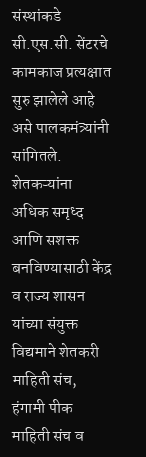संस्थांकडे सी.एस.सी. सेंटरचे कामकाज प्रत्यक्षात सुरु झालेले आहे असे पालकमंत्र्यांनी सांगितले. शेतकऱ्यांना अधिक समृध्द आणि सशक्त बनविण्यासाठी केंद्र व राज्य शासन यांच्या संयुक्त विद्यमाने शेतकरी माहिती संच, हंगामी पीक माहिती संच व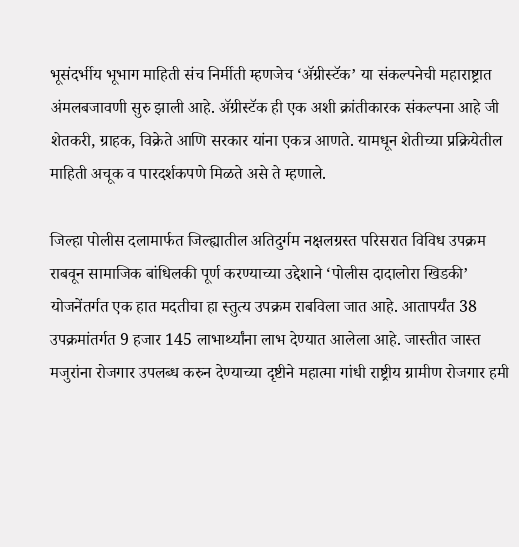भूसंदर्भीय भूभाग माहिती संच निर्मीती म्हणजेच ‘ॲग्रीस्टॅक’ या संकल्पनेची महाराष्ट्रात अंमलबजावणी सुरु झाली आहे. ॲग्रीस्टॅक ही एक अशी क्रांतीकारक संकल्पना आहे जी शेतकरी, ग्राहक, विक्रेते आणि सरकार यांना एकत्र आणते. यामधून शेतीच्या प्रक्रियेतील माहिती अचूक व पारदर्शकपणे मिळते असे ते म्हणाले.

जिल्हा पोलीस दलामार्फत जिल्ह्यातील अतिदुर्गम नक्षलग्रस्त परिसरात विविध उपक्रम राबवून सामाजिक बांधिलकी पूर्ण करण्याच्या उद्देशाने ‘पोलीस दादालोरा खिडकी’ योजनेंतर्गत एक हात मदतीचा हा स्तुत्य उपक्रम राबविला जात आहे. आतापर्यंत 38 उपक्रमांतर्गत 9 हजार 145 लाभार्थ्यांना लाभ देण्यात आलेला आहे. जास्तीत जास्त मजुरांना रोजगार उपलब्ध करुन देण्याच्या दृष्टीने महात्मा गांधी राष्ट्रीय ग्रामीण रोजगार हमी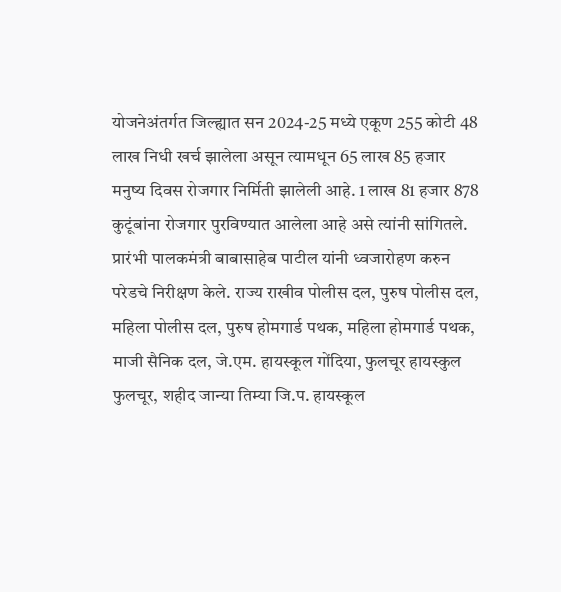योजनेअंतर्गत जिल्ह्यात सन 2024-25 मध्ये एकूण 255 कोटी 48 लाख निधी खर्च झालेला असून त्यामधून 65 लाख 85 हजार मनुष्य दिवस रोजगार निर्मिती झालेली आहे. 1 लाख 81 हजार 878 कुटूंबांना रोजगार पुरविण्यात आलेला आहे असे त्यांनी सांगितले. प्रारंभी पालकमंत्री बाबासाहेब पाटील यांनी ध्वजारोहण करुन परेडचे निरीक्षण केले. राज्य राखीव पोलीस दल, पुरुष पोलीस दल, महिला पोलीस दल, पुरुष होमगार्ड पथक, महिला होमगार्ड पथक, माजी सैनिक दल, जे.एम. हायस्कूल गोंदिया, फुलचूर हायस्कुल फुलचूर, शहीद जान्या तिम्या जि.प. हायस्कूल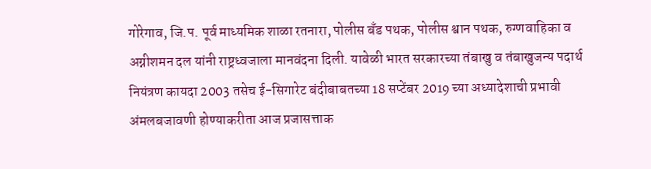गोरेगाव, जि.प. पूर्व माध्यमिक शाळा रतनारा, पोलीस बँड पथक, पोलीस श्वान पथक, रुग्णवाहिका व अग्नीशमन दल यांनी राष्ट्रध्वजाला मानवंदना दिली. यावेळी भारत सरकारच्या तंबाखु व तंबाखुजन्य पदार्थ नियंत्रण कायदा 2003 तसेच ई-सिगारेट बंदीबाबतच्या 18 सप्टेंबर 2019 च्या अध्यादेशाची प्रभावी अंमलबजावणी होण्याकरीता आज प्रजासत्ताक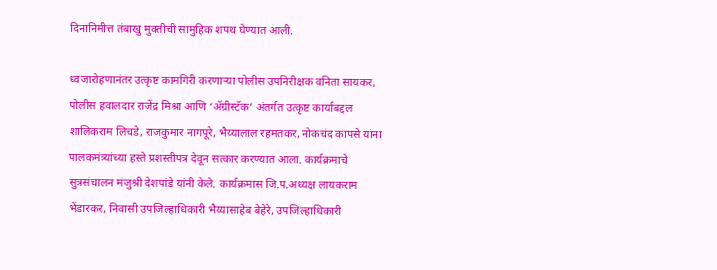दिनानिमीत्त तंबाखु मुक्तीची सामुहिक शपथ घेण्यात आली.

ध्वजारोहणानंतर उत्कृष्ट कामगिरी करणाऱ्या पोलीस उपनिरीक्षक वनिता सायकर, पोलीस हवालदार राजेंद्र मिश्रा आणि ‘ॲग्रीस्टॅक’ अंतर्गत उत्कृष्ट कार्याबद्दल शालिकराम लिचडे, राजकुमार नागपूरे, भैय्यालाल रहमतकर, नोकचंद कापसे यांना पालकमंत्र्यांच्या हस्ते प्रशस्तीपत्र देवून सत्कार करण्यात आला. कार्यक्रमाचे सुत्रसंचालन मंजुश्री देशपांडे यांनी केले. कार्यक्रमास जि.प.अध्यक्ष लायकराम भेंडारकर, निवासी उपजिल्हाधिकारी भैय्यासाहेब बेहेरे, उपजिल्हाधिकारी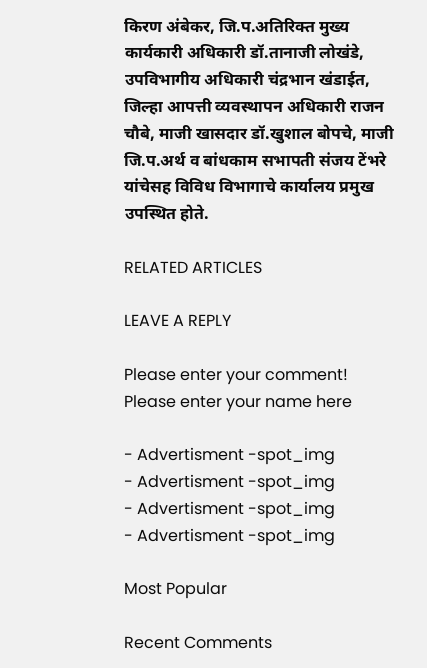किरण अंबेकर, जि.प.अतिरिक्त मुख्य कार्यकारी अधिकारी डॉ.तानाजी लोखंडे, उपविभागीय अधिकारी चंद्रभान खंडाईत, जिल्हा आपत्ती व्यवस्थापन अधिकारी राजन चौबे, माजी खासदार डॉ.खुशाल बोपचे, माजी जि.प.अर्थ व बांधकाम सभापती संजय टेंभरे यांचेसह विविध विभागाचे कार्यालय प्रमुख उपस्थित होते.

RELATED ARTICLES

LEAVE A REPLY

Please enter your comment!
Please enter your name here

- Advertisment -spot_img
- Advertisment -spot_img
- Advertisment -spot_img
- Advertisment -spot_img

Most Popular

Recent Comments